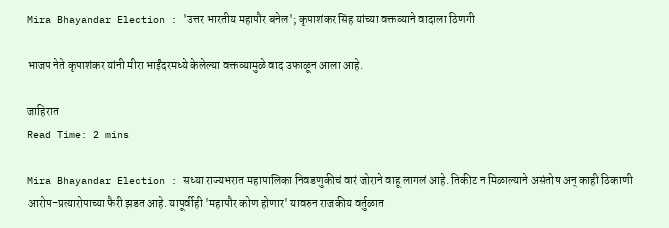Mira Bhayandar Election : 'उत्तर भारतीय महापौर बनेल'; कृपाशंकर सिंह यांच्या वक्तव्याने वादाला ठिणगी

भाजप नेते कृपाशंकर यांनी मीरा भाईंदरमध्ये केलेल्या वक्तव्यामुळे वाद उफाळून आला आहे.

जाहिरात
Read Time: 2 mins

Mira Bhayandar Election : सध्या राज्यभरात महापालिका निवडणुकीचं वारं जोराने वाहू लागलं आहे. तिकीट न मिळाल्याने असंतोष अन् काही ठिकाणी आरोप-प्रत्यारोपाच्या फैरी झडत आहे. यापूर्वीही 'महापौर कोण होणार' यावरुन राजकीय वर्तुळात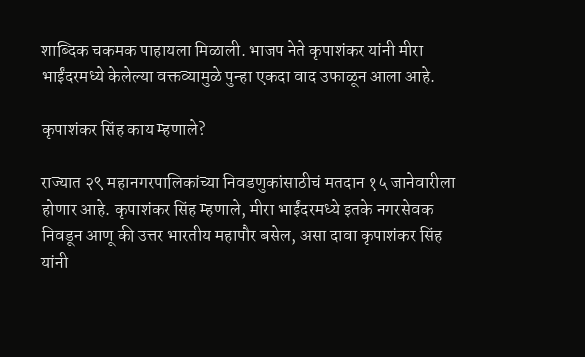शाब्दिक चकमक पाहायला मिळाली. भाजप नेते कृपाशंकर यांनी मीरा भाईंदरमध्ये केलेल्या वक्तव्यामुळे पुन्हा एकदा वाद उफाळून आला आहे.

कृपाशंकर सिंह काय म्हणाले?

राज्यात २९ महानगरपालिकांच्या निवडणुकांसाठीचं मतदान १५ जानेवारीला होणार आहे. कृपाशंकर सिंह म्हणाले, मीरा भाईंदरमध्ये इतके नगरसेवक निवडून आणू की उत्तर भारतीय महापौर बसेल, असा दावा कृपाशंकर सिंह यांनी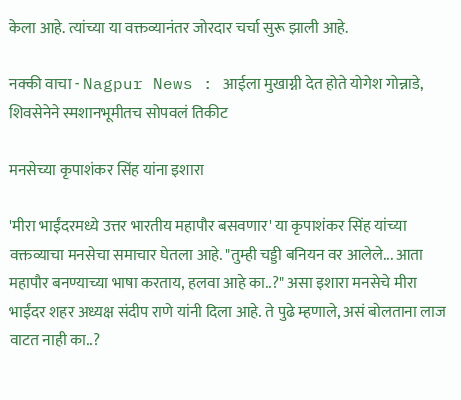केला आहे. त्यांच्या या वक्तव्यानंतर जोरदार चर्चा सुरू झाली आहे.

नक्की वाचा - Nagpur News : आईला मुखाग्नी देत होते योगेश गोन्नाडे, शिवसेनेने स्मशानभूमीतच सोपवलं तिकीट

मनसेच्या कृपाशंकर सिंह यांना इशारा

'मीरा भाईंदरमध्ये उत्तर भारतीय महापौर बसवणार' या कृपाशंकर सिंह यांच्या वक्तव्याचा मनसेचा समाचार घेतला आहे. "तुम्ही चड्डी बनियन वर आलेले... आता महापौर बनण्याच्या भाषा करताय, हलवा आहे का..?" असा इशारा मनसेचे मीरा भाईंदर शहर अध्यक्ष संदीप राणे यांनी दिला आहे. ते पुढे म्हणाले, असं बोलताना लाज वाटत नाही का..?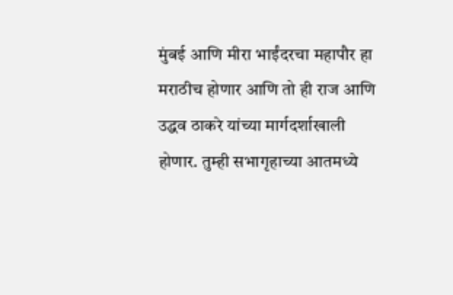मुंबई आणि मीरा भाईंदरचा महापौर हा मराठीच होणार आणि तो ही राज आणि उद्धव ठाकरे यांच्या मार्गदर्शाखाली होणार. तुम्ही सभागृहाच्या आतमध्ये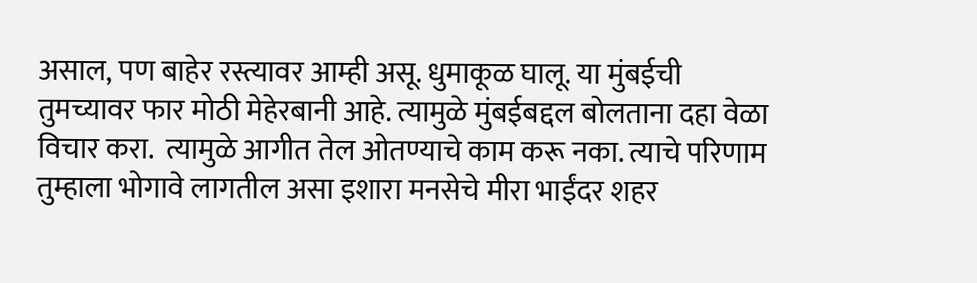असाल, पण बाहेर रस्त्यावर आम्ही असू. धुमाकूळ घालू. या मुंबईची तुमच्यावर फार मोठी मेहेरबानी आहे. त्यामुळे मुंबईबद्दल बोलताना दहा वेळा विचार करा.  त्यामुळे आगीत तेल ओतण्याचे काम करू नका. त्याचे परिणाम तुम्हाला भोगावे लागतील असा इशारा मनसेचे मीरा भाईंदर शहर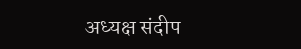अध्यक्ष संदीप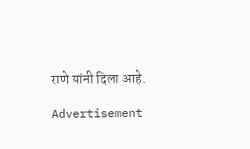राणे यांनी दिला आहे.

Advertisement